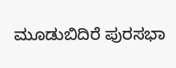ಮೂಡುಬಿದಿರೆ ಪುರಸಭಾ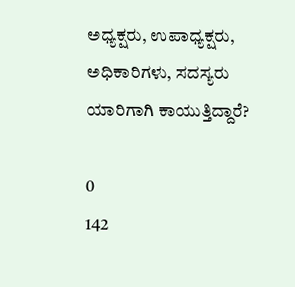ಅಧ್ಯಕ್ಷರು, ಉಪಾಧ್ಯಕ್ಷರು, ಅಧಿಕಾರಿಗಳು, ಸದಸ್ಯರು ಯಾರಿಗಾಗಿ ಕಾಯುತ್ತಿದ್ದಾರೆ?

0
142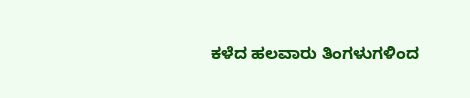ಕಳೆದ ಹಲವಾರು ತಿಂಗಳುಗಳಿಂದ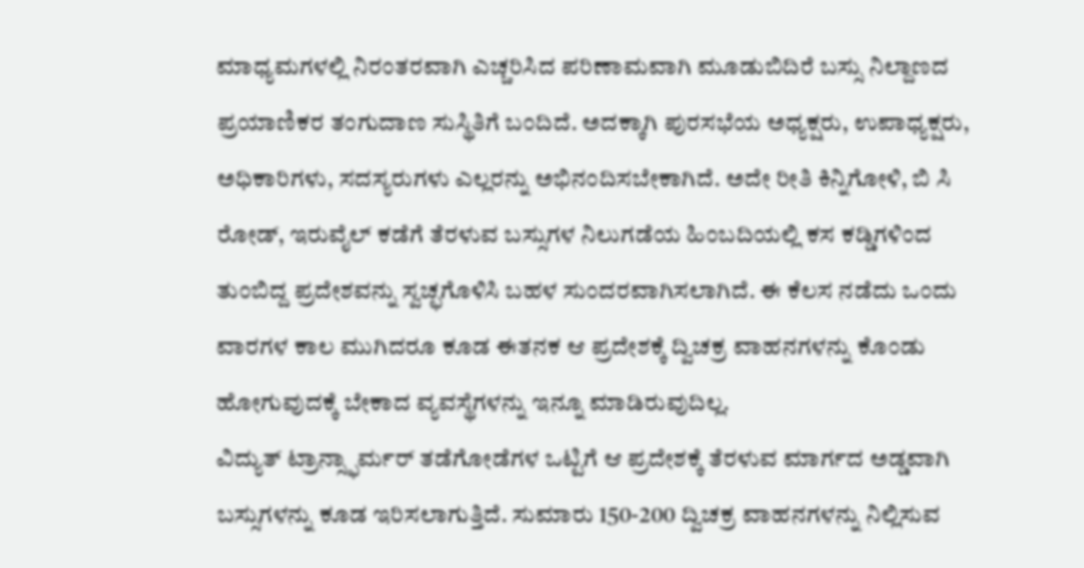ಮಾಧ್ಯಮಗಳಲ್ಲಿ ನಿರಂತರವಾಗಿ ಎಚ್ಚರಿಸಿದ ಪರಿಣಾಮವಾಗಿ ಮೂಡುಬಿದಿರೆ ಬಸ್ಸು ನಿಲ್ದಾಣದ ಪ್ರಯಾಣಿಕರ ತಂಗುದಾಣ ಸುಸ್ಥಿತಿಗೆ ಬಂದಿದೆ. ಅದಕ್ಕಾಗಿ ಪುರಸಭೆಯ ಅಧ್ಯಕ್ಷರು, ಉಪಾಧ್ಯಕ್ಷರು, ಅಧಿಕಾರಿಗಳು, ಸದಸ್ಯರುಗಳು ಎಲ್ಲರನ್ನು ಅಭಿನಂದಿಸಬೇಕಾಗಿದೆ. ಅದೇ ರೀತಿ ಕಿನ್ನಿಗೋಳಿ, ಬಿ ಸಿ ರೋಡ್, ಇರುವೈಲ್ ಕಡೆಗೆ ತೆರಳುವ ಬಸ್ಸುಗಳ ನಿಲುಗಡೆಯ ಹಿಂಬದಿಯಲ್ಲಿ ಕಸ ಕಡ್ಡಿಗಳಿಂದ ತುಂಬಿದ್ದ ಪ್ರದೇಶವನ್ನು ಸ್ವಚ್ಛಗೊಳಿಸಿ ಬಹಳ ಸುಂದರವಾಗಿಸಲಾಗಿದೆ. ಈ ಕೆಲಸ ನಡೆದು ಒಂದು ವಾರಗಳ ಕಾಲ ಮುಗಿದರೂ ಕೂಡ ಈತನಕ ಆ ಪ್ರದೇಶಕ್ಕೆ ದ್ವಿಚಕ್ರ ವಾಹನಗಳನ್ನು ಕೊಂಡು ಹೋಗುವುದಕ್ಕೆ ಬೇಕಾದ ವ್ಯವಸ್ಥೆಗಳನ್ನು ಇನ್ನೂ ಮಾಡಿರುವುದಿಲ್ಲ.
ವಿದ್ಯುತ್ ಟ್ರಾನ್ಸ್ಫಾರ್ಮರ್ ತಡೆಗೋಡೆಗಳ ಒಟ್ಟಿಗೆ ಆ ಪ್ರದೇಶಕ್ಕೆ ತೆರಳುವ ಮಾರ್ಗದ ಅಡ್ಡವಾಗಿ ಬಸ್ಸುಗಳನ್ನು ಕೂಡ ಇರಿಸಲಾಗುತ್ತಿದೆ. ಸುಮಾರು 150-200 ದ್ವಿಚಕ್ರ ವಾಹನಗಳನ್ನು ನಿಲ್ಲಿಸುವ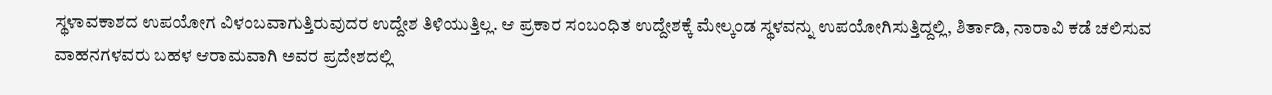ಸ್ಥಳಾವಕಾಶದ ಉಪಯೋಗ ವಿಳಂಬವಾಗುತ್ತಿರುವುದರ ಉದ್ದೇಶ ತಿಳಿಯುತ್ತಿಲ್ಲ. ಆ ಪ್ರಕಾರ ಸಂಬಂಧಿತ ಉದ್ದೇಶಕ್ಕೆ ಮೇಲ್ಕಂಡ ಸ್ಥಳವನ್ನು ಉಪಯೋಗಿಸುತ್ತಿದ್ದಲ್ಲಿ, ಶಿರ್ತಾಡಿ, ನಾರಾವಿ ಕಡೆ ಚಲಿಸುವ ವಾಹನಗಳವರು ಬಹಳ ಆರಾಮವಾಗಿ ಅವರ ಪ್ರದೇಶದಲ್ಲಿ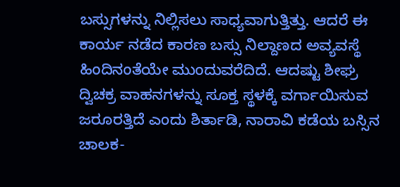ಬಸ್ಸುಗಳನ್ನು ನಿಲ್ಲಿಸಲು ಸಾಧ್ಯವಾಗುತ್ತಿತ್ತು. ಆದರೆ ಈ ಕಾರ್ಯ ನಡೆದ ಕಾರಣ ಬಸ್ಸು ನಿಲ್ದಾಣದ ಅವ್ಯವಸ್ಥೆ ಹಿಂದಿನಂತೆಯೇ ಮುಂದುವರೆದಿದೆ. ಆದಷ್ಟು ಶೀಘ್ರ ದ್ವಿಚಕ್ರ ವಾಹನಗಳನ್ನು ಸೂಕ್ತ ಸ್ಥಳಕ್ಕೆ ವರ್ಗಾಯಿಸುವ ಜರೂರತ್ತಿದೆ ಎಂದು ಶಿರ್ತಾಡಿ, ನಾರಾವಿ ಕಡೆಯ ಬಸ್ಸಿನ ಚಾಲಕ-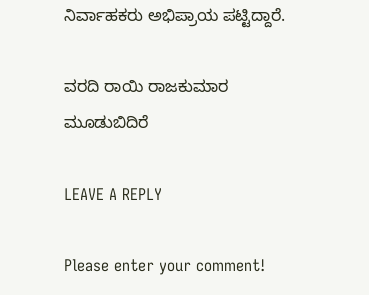ನಿರ್ವಾಹಕರು ಅಭಿಪ್ರಾಯ ಪಟ್ಟಿದ್ದಾರೆ.

ವರದಿ ರಾಯಿ ರಾಜಕುಮಾರ ಮೂಡುಬಿದಿರೆ

LEAVE A REPLY

Please enter your comment!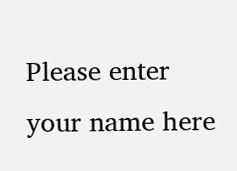Please enter your name here